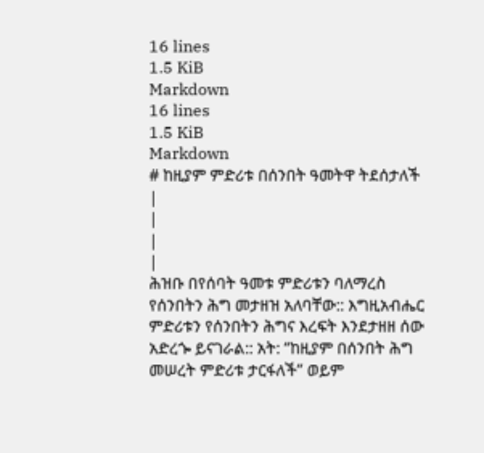16 lines
1.5 KiB
Markdown
16 lines
1.5 KiB
Markdown
# ከዚያም ምድሪቱ በሰንበት ዓመትዋ ትደሰታለች
|
|
|
|
ሕዝቡ በየሰባት ዓመቱ ምድሪቱን ባለማረስ የሰንበትን ሕግ መታዘዝ አለባቸው:: እግዚአብሔር ምድሪቱን የሰንበትን ሕግና እረፍት እንደታዘዘ ሰው አድረጐ ይናገራል:: አት: “ከዚያም በሰንበት ሕግ መሠረት ምድሪቱ ታርፋለች” ወይም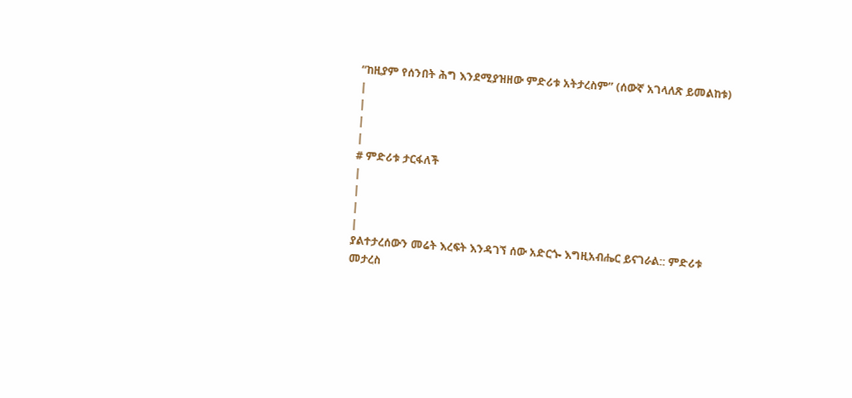“ከዚያም የሰንበት ሕግ እንደሚያዝዘው ምድሪቱ አትታረስም” (ሰውኛ አገላለጽ ይመልከቱ)
|
|
|
|
# ምድሪቱ ታርፋለች
|
|
|
|
ያልተታረሰውን መሬት እረፍት እንዳገኘ ሰው አድርጐ እግዚአብሔር ይናገራል:: ምድሪቱ መታረስ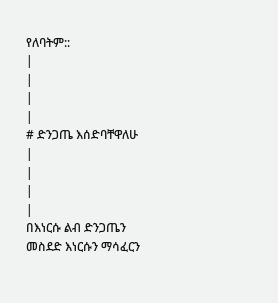የለባትም::
|
|
|
|
# ድንጋጤ እሰድባቸዋለሁ
|
|
|
|
በእነርሱ ልብ ድንጋጤን መስደድ እነርሱን ማሳፈርን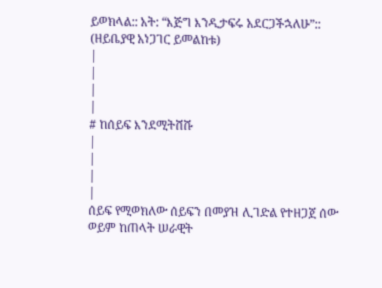ይወክላል:: አት: “እጅግ እንዲታፍሩ አደርጋችኋለሁ”:: (ዘይቤያዊ አነጋገር ይመልከቱ)
|
|
|
|
# ከሰይፍ እንደሚትሸሹ
|
|
|
|
ሰይፍ የሚወክለው ሰይፍን በመያዝ ሊገድል የተዘጋጀ ሰው ወይም ከጠላት ሠራዊት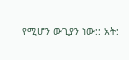የሚሆን ውጊያን ነው:: አት: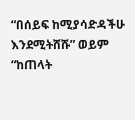“በሰይፍ ከሚያሳድዳችሁ እንደሚትሸሹ” ወይም “ከጠላት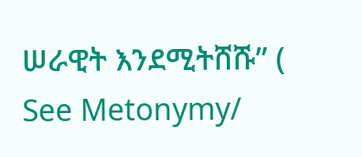ሠራዊት እንደሚትሸሹ” ( See Metonymy/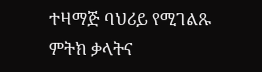ተዛማጅ ባህሪይ የሚገልጹ ምትክ ቃላትና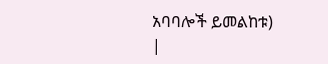አባባሎች ይመልከቱ)
|